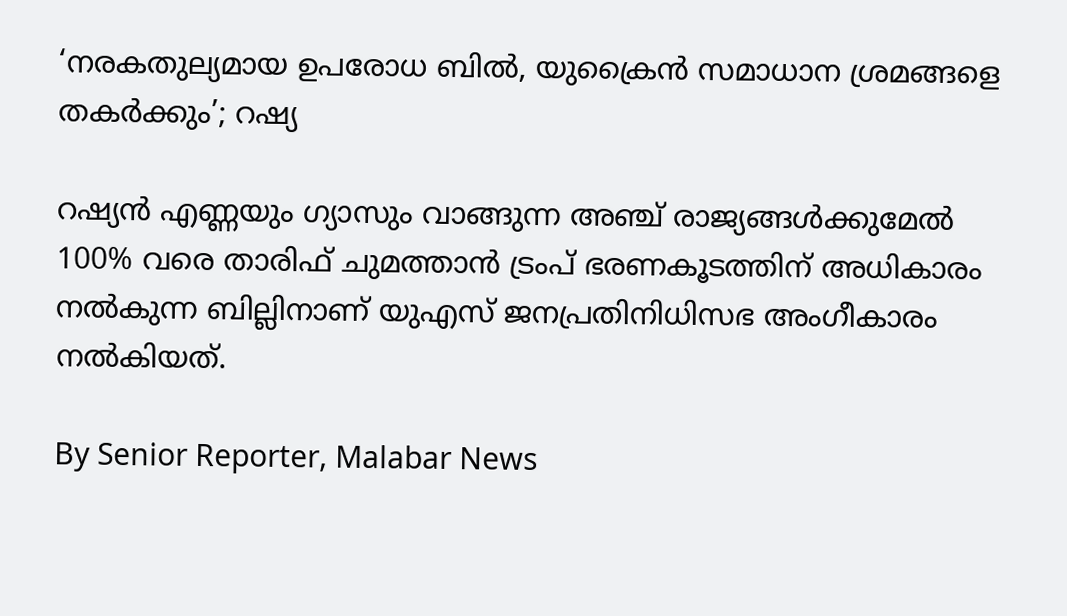‘നരകതുല്യമായ ഉപരോധ ബിൽ, യുക്രൈൻ സമാധാന ശ്രമങ്ങളെ തകർക്കും’; റഷ്യ

റഷ്യൻ എണ്ണയും ഗ്യാസും വാങ്ങുന്ന അഞ്ച് രാജ്യങ്ങൾക്കുമേൽ 100% വരെ താരിഫ് ചുമത്താൻ ട്രംപ് ഭരണകൂടത്തിന് അധികാരം നൽകുന്ന ബില്ലിനാണ് യുഎസ് ജനപ്രതിനിധിസഭ അംഗീകാരം നൽകിയത്.

By Senior Reporter, Malabar News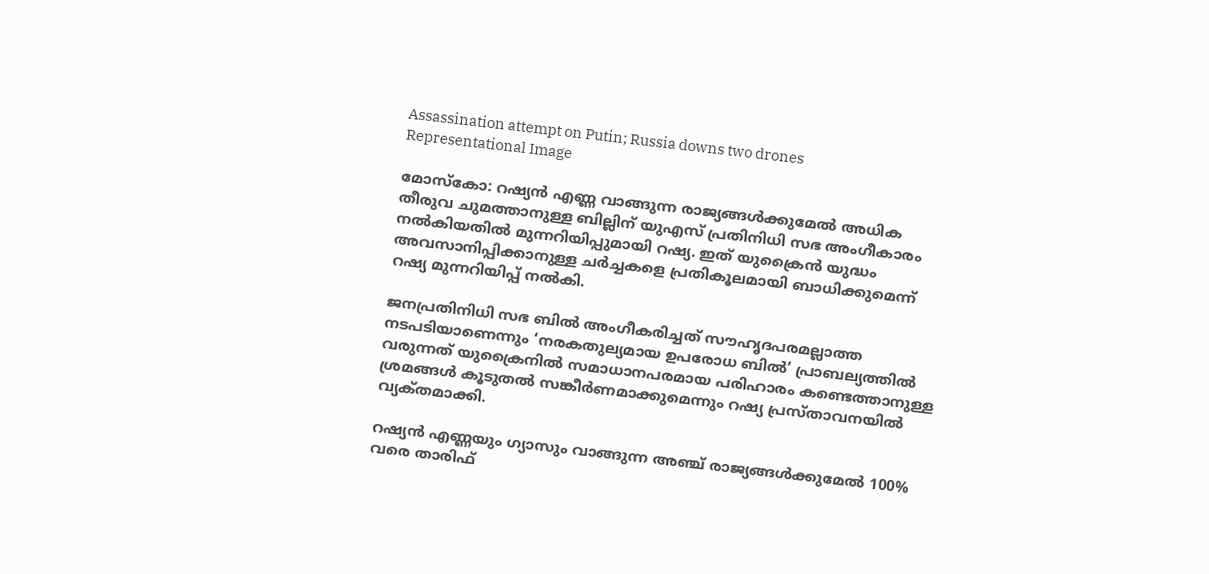Assassination attempt on Putin; Russia downs two drones
Representational Image

മോസ്‌കോ: റഷ്യൻ എണ്ണ വാങ്ങുന്ന രാജ്യങ്ങൾക്കുമേൽ അധിക തീരുവ ചുമത്താനുള്ള ബില്ലിന് യുഎസ് പ്രതിനിധി സഭ അംഗീകാരം നൽകിയതിൽ മുന്നറിയിപ്പുമായി റഷ്യ. ഇത് യുക്രൈൻ യുദ്ധം അവസാനിപ്പിക്കാനുള്ള ചർച്ചകളെ പ്രതികൂലമായി ബാധിക്കുമെന്ന് റഷ്യ മുന്നറിയിപ്പ് നൽകി.

ജനപ്രതിനിധി സഭ ബിൽ അംഗീകരിച്ചത് സൗഹൃദപരമല്ലാത്ത നടപടിയാണെന്നും ‘നരകതുല്യമായ ഉപരോധ ബിൽ’ പ്രാബല്യത്തിൽ വരുന്നത് യുക്രൈനിൽ സമാധാനപരമായ പരിഹാരം കണ്ടെത്താനുള്ള ശ്രമങ്ങൾ കൂടുതൽ സങ്കീർണമാക്കുമെന്നും റഷ്യ പ്രസ്‌താവനയിൽ വ്യക്‌തമാക്കി.

റഷ്യൻ എണ്ണയും ഗ്യാസും വാങ്ങുന്ന അഞ്ച് രാജ്യങ്ങൾക്കുമേൽ 100% വരെ താരിഫ്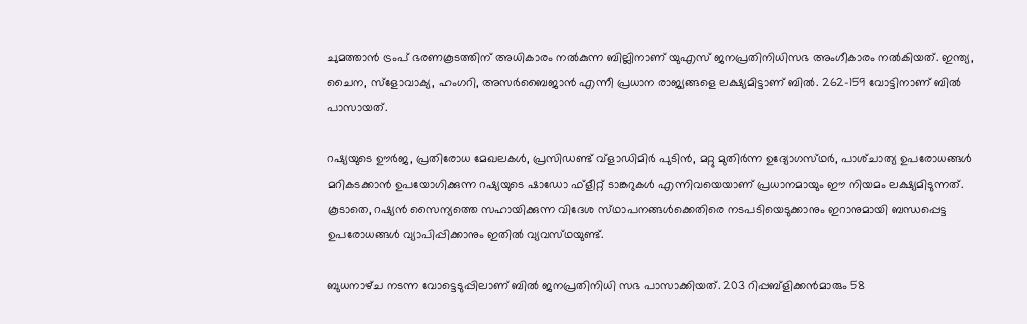ചുമത്താൻ ട്രംപ് ഭരണകൂടത്തിന് അധികാരം നൽകുന്ന ബില്ലിനാണ് യുഎസ് ജനപ്രതിനിധിസഭ അംഗീകാരം നൽകിയത്. ഇന്ത്യ, ചൈന, സ്ളോവാക്യ, ഹംഗറി, അസർബൈജാൻ എന്നീ പ്രധാന രാജ്യങ്ങളെ ലക്ഷ്യമിട്ടാണ് ബിൽ. 262-159 വോട്ടിനാണ് ബിൽ പാസായത്.

റഷ്യയുടെ ഊർജ, പ്രതിരോധ മേഖലകൾ, പ്രസിഡണ്ട് വ്ളാഡിമിർ പുടിൻ, മറ്റു മുതിർന്ന ഉദ്യോഗസ്‌ഥർ, പാശ്‌ചാത്യ ഉപരോധങ്ങൾ മറികടക്കാൻ ഉപയോഗിക്കുന്ന റഷ്യയുടെ ഷാഡോ ഫ്‌ളീറ്റ് ടാങ്കറുകൾ എന്നിവയെയാണ് പ്രധാനമായും ഈ നിയമം ലക്ഷ്യമിടുന്നത്. കൂടാതെ, റഷ്യൻ സൈന്യത്തെ സഹായിക്കുന്ന വിദേശ സ്‌ഥാപനങ്ങൾക്കെതിരെ നടപടിയെടുക്കാനും ഇറാനുമായി ബന്ധപ്പെട്ട ഉപരോധങ്ങൾ വ്യാപിപ്പിക്കാനും ഇതിൽ വ്യവസ്‌ഥയുണ്ട്.

ബുധനാഴ്‌ച നടന്ന വോട്ടെടുപ്പിലാണ് ബിൽ ജനപ്രതിനിധി സഭ പാസാക്കിയത്. 203 റിപ്പബ്ളിക്കൻമാരും 58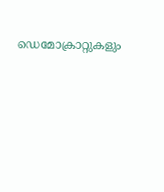ഡെമോക്രാറ്റുകളും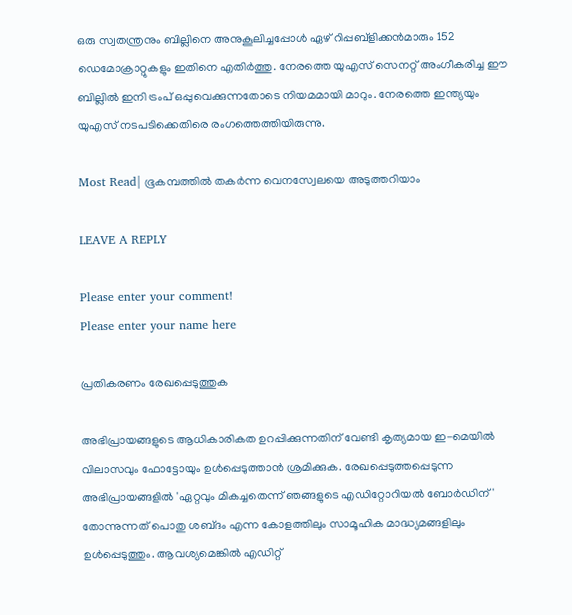ഒരു സ്വതന്ത്രനും ബില്ലിനെ അനുകൂലിച്ചപ്പോൾ ഏഴ് റിപ്പബ്ളിക്കൻമാരും 152 ഡെമോക്രാറ്റുകളും ഇതിനെ എതിർത്തു. നേരത്തെ യുഎസ് സെനറ്റ് അംഗീകരിച്ച ഈ ബില്ലിൽ ഇനി ട്രംപ് ഒപ്പുവെക്കുന്നതോടെ നിയമമായി മാറും. നേരത്തെ ഇന്ത്യയും യുഎസ് നടപടിക്കെതിരെ രംഗത്തെത്തിയിരുന്നു.

Most Read| ഭൂകമ്പത്തിൽ തകർന്ന വെനസ്വേലയെ അടുത്തറിയാം

LEAVE A REPLY

Please enter your comment!
Please enter your name here

പ്രതികരണം രേഖപ്പെടുത്തുക

അഭിപ്രായങ്ങളുടെ ആധികാരികത ഉറപ്പിക്കുന്നതിന് വേണ്ടി കൃത്യമായ ഇ-മെയിൽ വിലാസവും ഫോട്ടോയും ഉൾപ്പെടുത്താൻ ശ്രമിക്കുക. രേഖപ്പെടുത്തപ്പെടുന്ന അഭിപ്രായങ്ങളിൽ 'ഏറ്റവും മികച്ചതെന്ന് ഞങ്ങളുടെ എഡിറ്റോറിയൽ ബോർഡിന്' തോന്നുന്നത് പൊതു ശബ്‌ദം എന്ന കോളത്തിലും സാമൂഹിക മാദ്ധ്യമങ്ങളിലും ഉൾപ്പെടുത്തും. ആവശ്യമെങ്കിൽ എഡിറ്റ്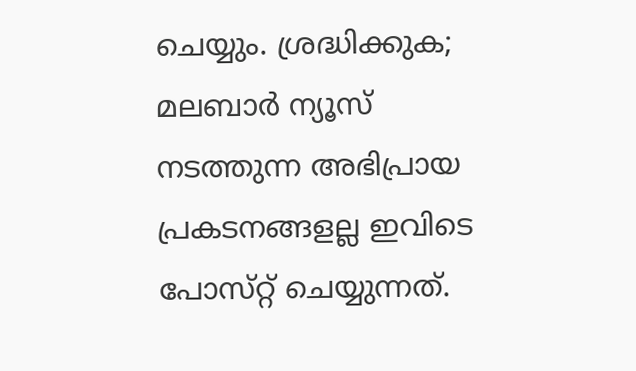ചെയ്യും. ശ്രദ്ധിക്കുക; മലബാർ ന്യൂസ് നടത്തുന്ന അഭിപ്രായ പ്രകടനങ്ങളല്ല ഇവിടെ പോസ്‌റ്റ് ചെയ്യുന്നത്.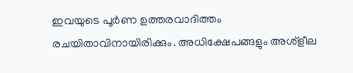ഇവയുടെ പൂർണ ഉത്തരവാദിത്തം രചയിതാവിനായിരിക്കും. അധിക്ഷേപങ്ങളും അശ്‌ളീല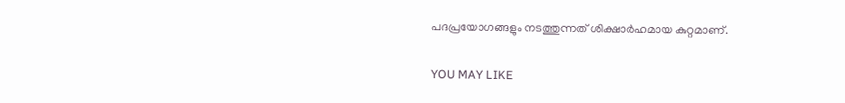പദപ്രയോഗങ്ങളും നടത്തുന്നത് ശിക്ഷാർഹമായ കുറ്റമാണ്.

YOU MAY LIKE